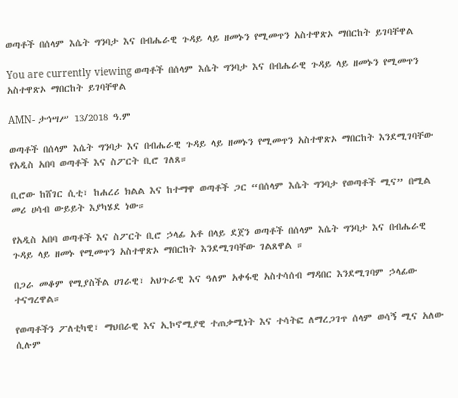ወጣቶች በሰላም እሴት ግንባታ እና በብሔራዊ ጉዳይ ላይ ዘመኑን የሚመጥን አስተዋጽኦ ማበርከት ይገባቸዋል

You are currently viewing ወጣቶች በሰላም እሴት ግንባታ እና በብሔራዊ ጉዳይ ላይ ዘመኑን የሚመጥን አስተዋጽኦ ማበርከት ይገባቸዋል

AMN- ታኅሣሥ 13/2018 ዓ.ም

ወጣቶች በሰላም እሴት ግንባታ እና በብሔራዊ ጉዳይ ላይ ዘመኑን የሚመጥን አስተዋጽኦ ማበርከት እንደሚገባቸው የአዲስ አበባ ወጣቶች እና ስፖርት ቢሮ ገለጸ።

ቢሮው ከሸገር ሲቲ፣ ከሐረሪ ክልል እና ከተማዋ ወጣቶች ጋር “በሰላም እሴት ግንባታ የወጣቶች ሚና” በሚል መሪ ሀሳብ ውይይት እያካሄደ ነው።

የአዲስ አበባ ወጣቶች እና ስፖርት ቢሮ ኃላፊ አቶ በላይ ደጀን ወጣቶች በሰላም እሴት ግንባታ እና በብሔራዊ ጉዳይ ላይ ዘመኑ የሚመጥን አስተዋጽኦ ማበርከት እንደሚገባቸው ገልጸዋል ።

በጋራ መቆም የሚያስችል ሀገራዊ፣ አህጉራዊ እና ዓለም አቀፋዊ አስተሳሰብ ማዳበር እንደሚገባም ኃላፊው ተናግረዋል።

የወጣቶችን ፖለቲካዊ፣ ማህበራዊ እና ኢኮኖሚያዊ ተጠቃሚነት እና ተሳትፎ ለማረጋገጥ ሰላም ወሳኝ ሚና አለው ሲሉም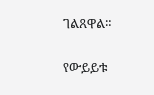ገልጸዋል።

የውይይቱ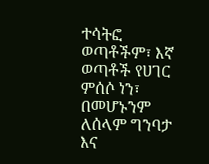ተሳትፎ ወጣቶችም፣ እኛ ወጣቶች የሀገር ምሰሶ ነን፣ በመሆኑንም ለሰላም ግንባታ እና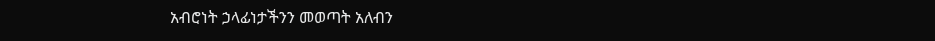አብሮነት ኃላፊነታችንን መወጣት አለብን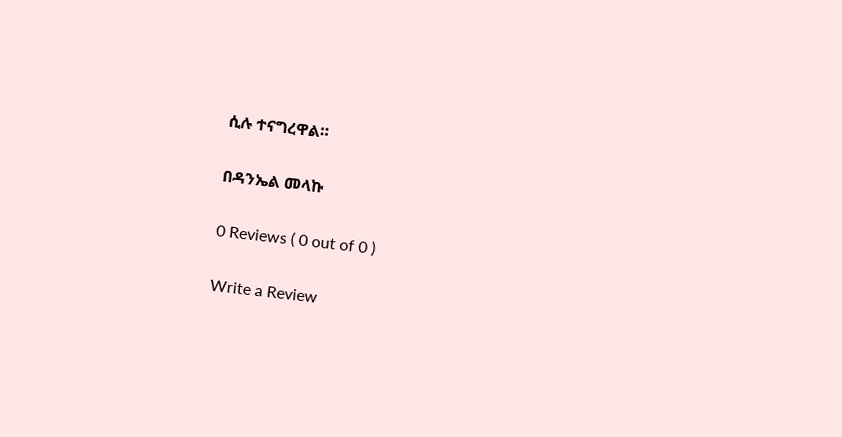ሲሉ ተናግረዋል።

በዳንኤል መላኩ

0 Reviews ( 0 out of 0 )

Write a Review